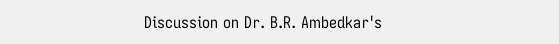Discussion on Dr. B.R. Ambedkar's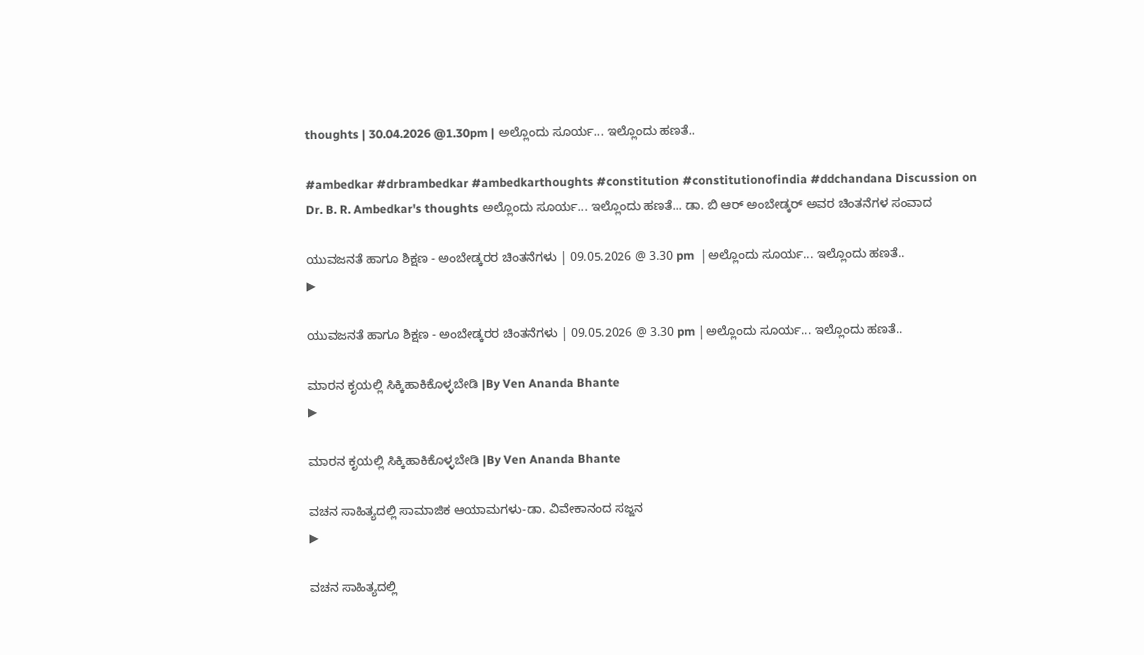thoughts | 30.04.2026 @1.30pm | ಅಲ್ಲೊಂದು ಸೂರ್ಯ... ಇಲ್ಲೊಂದು ಹಣತೆ..

#ambedkar #drbrambedkar #ambedkarthoughts #constitution #constitutionofindia #ddchandana Discussion on Dr. B. R. Ambedkar's thoughts ಅಲ್ಲೊಂದು ಸೂರ್ಯ... ಇಲ್ಲೊಂದು ಹಣತೆ... ಡಾ. ಬಿ ಆರ್ ಅಂಬೇಡ್ಕರ್ ಅವರ ಚಿಂತನೆಗಳ ಸಂವಾದ

ಯುವಜನತೆ ಹಾಗೂ ಶಿಕ್ಷಣ - ಅಂಬೇಡ್ಕರರ ಚಿಂತನೆಗಳು | 09.05.2026 @ 3.30 pm  |ಅಲ್ಲೊಂದು ಸೂರ್ಯ... ಇಲ್ಲೊಂದು ಹಣತೆ..
▶

ಯುವಜನತೆ ಹಾಗೂ ಶಿಕ್ಷಣ - ಅಂಬೇಡ್ಕರರ ಚಿಂತನೆಗಳು | 09.05.2026 @ 3.30 pm |ಅಲ್ಲೊಂದು ಸೂರ್ಯ... ಇಲ್ಲೊಂದು ಹಣತೆ..

ಮಾರನ ಕೃಯಲ್ಲಿ ಸಿಕ್ಕಿಹಾಕಿಕೊಳ್ಳಬೇಡಿ |By Ven Ananda Bhante
▶

ಮಾರನ ಕೃಯಲ್ಲಿ ಸಿಕ್ಕಿಹಾಕಿಕೊಳ್ಳಬೇಡಿ |By Ven Ananda Bhante

ವಚನ ಸಾಹಿತ್ಯದಲ್ಲಿ ಸಾಮಾಜಿಕ ಆಯಾಮಗಳು-ಡಾ. ವಿವೇಕಾನಂದ ಸಜ್ಜನ
▶

ವಚನ ಸಾಹಿತ್ಯದಲ್ಲಿ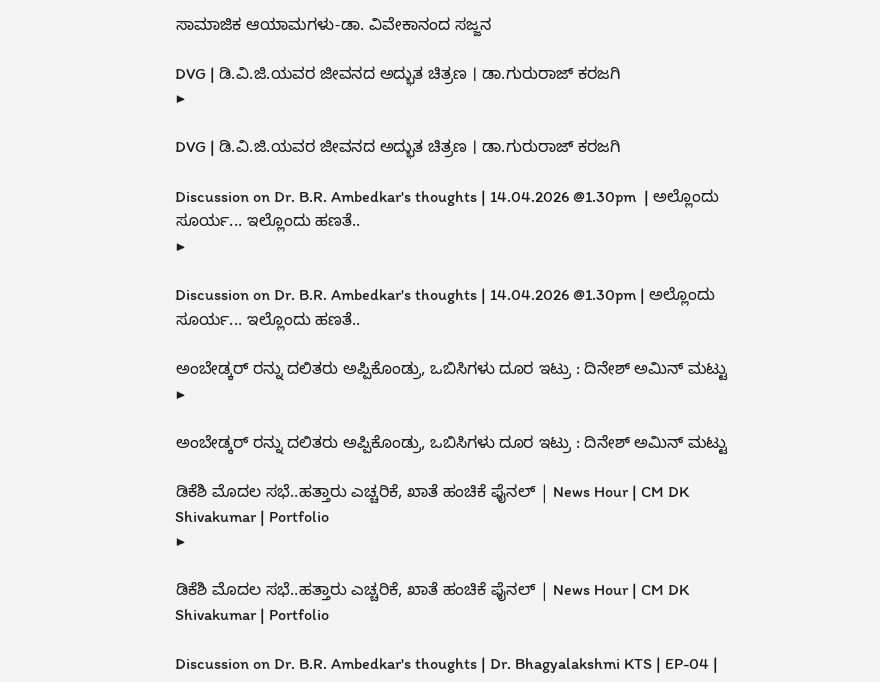ಸಾಮಾಜಿಕ ಆಯಾಮಗಳು-ಡಾ. ವಿವೇಕಾನಂದ ಸಜ್ಜನ

DVG | ಡಿ.ವಿ.ಜಿ.ಯವರ ಜೀವನದ ಅದ್ಭುತ ಚಿತ್ರಣ । ಡಾ.ಗುರುರಾಜ್ ಕರಜಗಿ
▶

DVG | ಡಿ.ವಿ.ಜಿ.ಯವರ ಜೀವನದ ಅದ್ಭುತ ಚಿತ್ರಣ । ಡಾ.ಗುರುರಾಜ್ ಕರಜಗಿ

Discussion on Dr. B.R. Ambedkar's thoughts | 14.04.2026 @1.30pm  | ಅಲ್ಲೊಂದು ಸೂರ್ಯ... ಇಲ್ಲೊಂದು ಹಣತೆ..
▶

Discussion on Dr. B.R. Ambedkar's thoughts | 14.04.2026 @1.30pm | ಅಲ್ಲೊಂದು ಸೂರ್ಯ... ಇಲ್ಲೊಂದು ಹಣತೆ..

ಅಂಬೇಡ್ಕರ್ ರನ್ನು ದಲಿತರು ಅಪ್ಪಿಕೊಂಡ್ರು, ಒಬಿಸಿಗಳು ದೂರ ಇಟ್ರು : ದಿನೇಶ್ ಅಮಿನ್ ಮಟ್ಟು
▶

ಅಂಬೇಡ್ಕರ್ ರನ್ನು ದಲಿತರು ಅಪ್ಪಿಕೊಂಡ್ರು, ಒಬಿಸಿಗಳು ದೂರ ಇಟ್ರು : ದಿನೇಶ್ ಅಮಿನ್ ಮಟ್ಟು

ಡಿಕೆಶಿ ಮೊದಲ ಸಭೆ..ಹತ್ತಾರು ಎಚ್ಚರಿಕೆ, ಖಾತೆ ಹಂಚಿಕೆ ಫೈನಲ್ | News Hour | CM DK Shivakumar | Portfolio
▶

ಡಿಕೆಶಿ ಮೊದಲ ಸಭೆ..ಹತ್ತಾರು ಎಚ್ಚರಿಕೆ, ಖಾತೆ ಹಂಚಿಕೆ ಫೈನಲ್ | News Hour | CM DK Shivakumar | Portfolio

Discussion on Dr. B.R. Ambedkar's thoughts | Dr. Bhagyalakshmi KTS | EP-04 |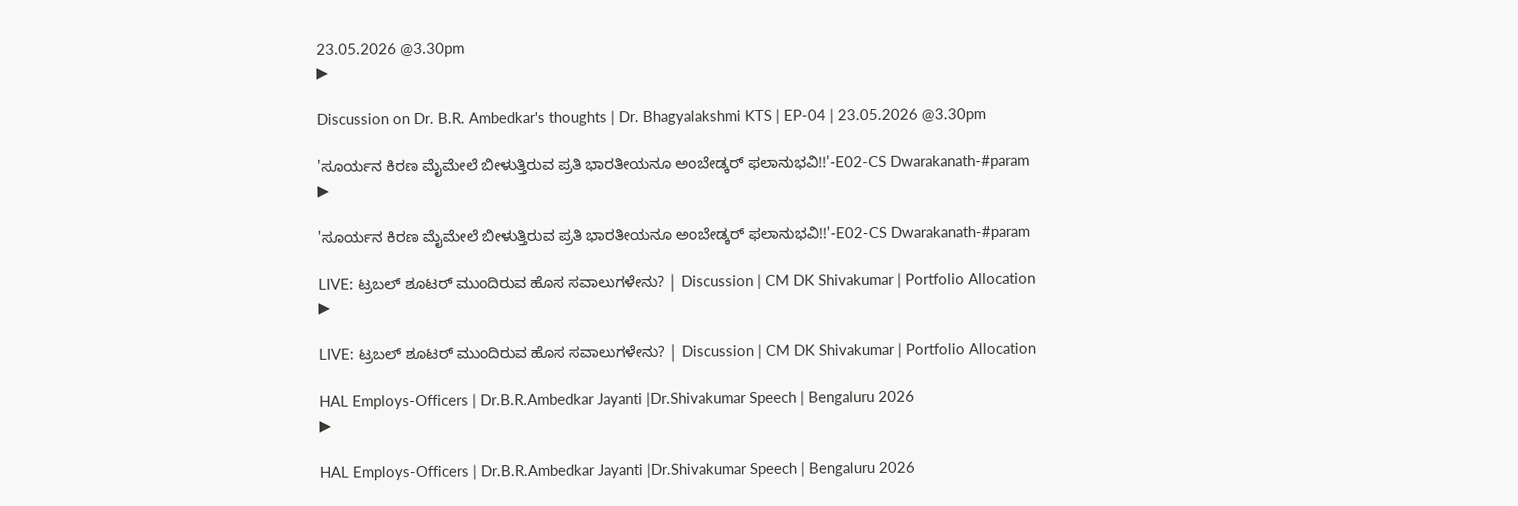23.05.2026 @3.30pm
▶

Discussion on Dr. B.R. Ambedkar's thoughts | Dr. Bhagyalakshmi KTS | EP-04 | 23.05.2026 @3.30pm

'ಸೂರ್ಯನ ಕಿರಣ ಮೈಮೇಲೆ ಬೀಳುತ್ತಿರುವ ಪ್ರತಿ ಭಾರತೀಯನೂ ಅಂಬೇಡ್ಕರ್ ಫಲಾನುಭವಿ!!'-E02-CS Dwarakanath-#param
▶

'ಸೂರ್ಯನ ಕಿರಣ ಮೈಮೇಲೆ ಬೀಳುತ್ತಿರುವ ಪ್ರತಿ ಭಾರತೀಯನೂ ಅಂಬೇಡ್ಕರ್ ಫಲಾನುಭವಿ!!'-E02-CS Dwarakanath-#param

LIVE: ಟ್ರಬಲ್ ಶೂಟರ್ ಮುಂದಿರುವ ಹೊಸ ಸವಾಲುಗಳೇನು? | Discussion | CM DK Shivakumar | Portfolio Allocation
▶

LIVE: ಟ್ರಬಲ್ ಶೂಟರ್ ಮುಂದಿರುವ ಹೊಸ ಸವಾಲುಗಳೇನು? | Discussion | CM DK Shivakumar | Portfolio Allocation

HAL Employs-Officers | Dr.B.R.Ambedkar Jayanti |Dr.Shivakumar Speech | Bengaluru 2026
▶

HAL Employs-Officers | Dr.B.R.Ambedkar Jayanti |Dr.Shivakumar Speech | Bengaluru 2026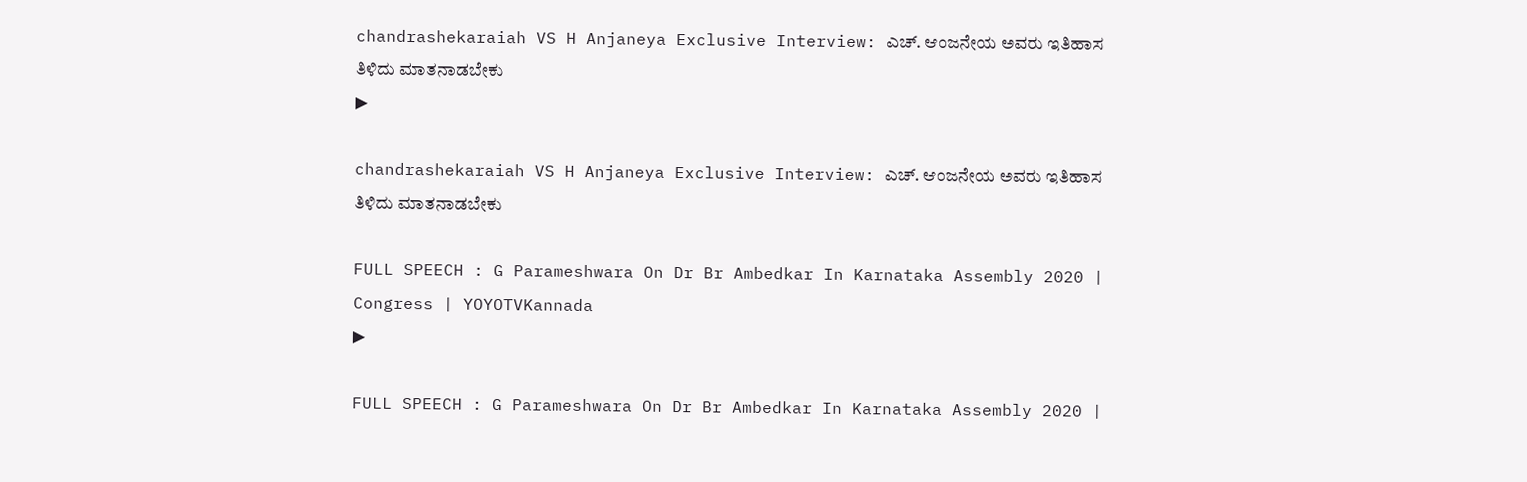chandrashekaraiah VS H Anjaneya Exclusive Interview: ಎಚ್. ಆಂಜನೇಯ ಅವರು ಇತಿಹಾಸ ತಿಳಿದು ಮಾತನಾಡಬೇಕು
▶

chandrashekaraiah VS H Anjaneya Exclusive Interview: ಎಚ್. ಆಂಜನೇಯ ಅವರು ಇತಿಹಾಸ ತಿಳಿದು ಮಾತನಾಡಬೇಕು

FULL SPEECH : G Parameshwara On Dr Br Ambedkar In Karnataka Assembly 2020 | Congress | YOYOTVKannada
▶

FULL SPEECH : G Parameshwara On Dr Br Ambedkar In Karnataka Assembly 2020 |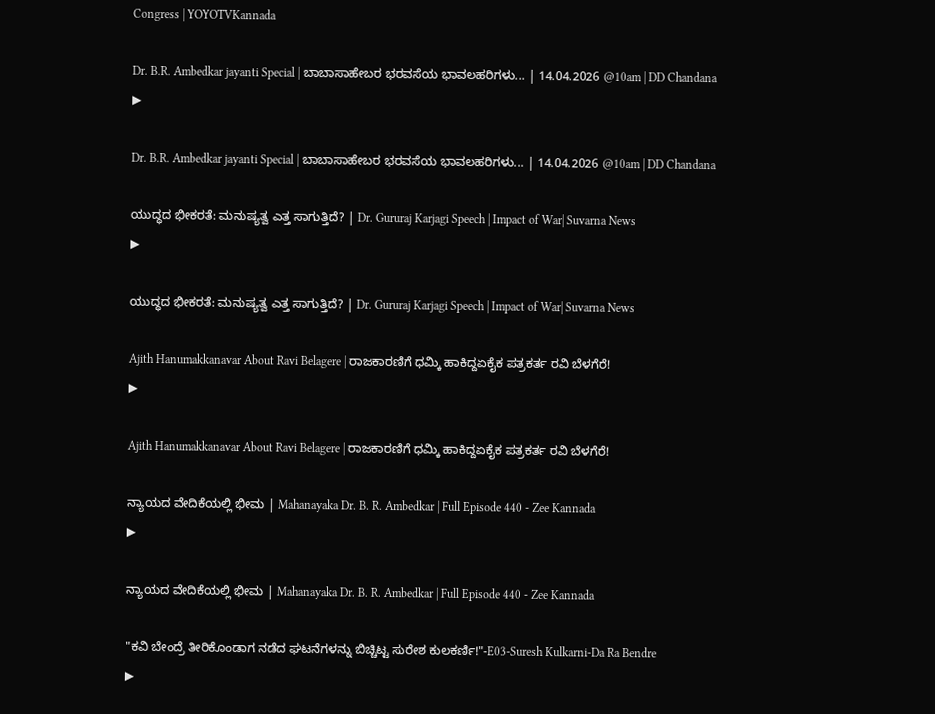Congress | YOYOTVKannada

Dr. B.R. Ambedkar jayanti Special | ಬಾಬಾಸಾಹೇಬರ ಭರವಸೆಯ ಭಾವಲಹರಿಗಳು... | 14.04.2026 @10am | DD Chandana
▶

Dr. B.R. Ambedkar jayanti Special | ಬಾಬಾಸಾಹೇಬರ ಭರವಸೆಯ ಭಾವಲಹರಿಗಳು... | 14.04.2026 @10am | DD Chandana

ಯುದ್ಧದ ಭೀಕರತೆ: ಮನುಷ್ಯತ್ವ ಎತ್ತ ಸಾಗುತ್ತಿದೆ? | Dr. Gururaj Karjagi Speech | Impact of War| Suvarna News
▶

ಯುದ್ಧದ ಭೀಕರತೆ: ಮನುಷ್ಯತ್ವ ಎತ್ತ ಸಾಗುತ್ತಿದೆ? | Dr. Gururaj Karjagi Speech | Impact of War| Suvarna News

Ajith Hanumakkanavar About Ravi Belagere | ರಾಜಕಾರಣಿಗೆ ಧಮ್ಕಿ ಹಾಕಿದ್ದಏಕೈಕ ಪತ್ರಕರ್ತ ರವಿ ಬೆಳಗೆರೆ!
▶

Ajith Hanumakkanavar About Ravi Belagere | ರಾಜಕಾರಣಿಗೆ ಧಮ್ಕಿ ಹಾಕಿದ್ದಏಕೈಕ ಪತ್ರಕರ್ತ ರವಿ ಬೆಳಗೆರೆ!

ನ್ಯಾಯದ ವೇದಿಕೆಯಲ್ಲಿ ಭೀಮ | Mahanayaka Dr. B. R. Ambedkar | Full Episode 440 - Zee Kannada
▶

ನ್ಯಾಯದ ವೇದಿಕೆಯಲ್ಲಿ ಭೀಮ | Mahanayaka Dr. B. R. Ambedkar | Full Episode 440 - Zee Kannada

"ಕವಿ ಬೇಂದ್ರೆ ತೀರಿಕೊಂಡಾಗ ನಡೆದ ಘಟನೆಗಳನ್ನು ಬಿಚ್ಚಿಟ್ಟ ಸುರೇಶ ಕುಲಕರ್ಣಿ!"-E03-Suresh Kulkarni-Da Ra Bendre
▶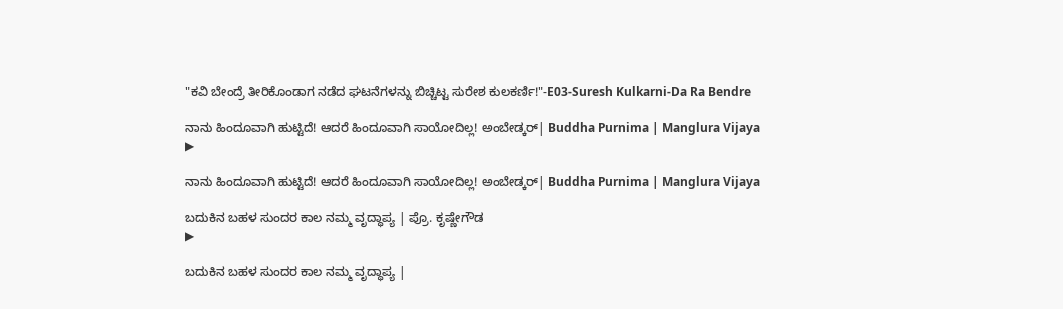"ಕವಿ ಬೇಂದ್ರೆ ತೀರಿಕೊಂಡಾಗ ನಡೆದ ಘಟನೆಗಳನ್ನು ಬಿಚ್ಚಿಟ್ಟ ಸುರೇಶ ಕುಲಕರ್ಣಿ!"-E03-Suresh Kulkarni-Da Ra Bendre

ನಾನು ಹಿಂದೂವಾಗಿ ಹುಟ್ಟಿದೆ! ಆದರೆ ಹಿಂದೂವಾಗಿ ಸಾಯೋದಿಲ್ಲ! ಅಂಬೇಡ್ಕರ್| Buddha Purnima | Manglura Vijaya
▶

ನಾನು ಹಿಂದೂವಾಗಿ ಹುಟ್ಟಿದೆ! ಆದರೆ ಹಿಂದೂವಾಗಿ ಸಾಯೋದಿಲ್ಲ! ಅಂಬೇಡ್ಕರ್| Buddha Purnima | Manglura Vijaya

ಬದುಕಿನ ಬಹಳ ಸುಂದರ ಕಾಲ ನಮ್ಮ ವೃದ್ಧಾಪ್ಯ | ಪ್ರೊ. ಕೃಷ್ಣೇಗೌಡ
▶

ಬದುಕಿನ ಬಹಳ ಸುಂದರ ಕಾಲ ನಮ್ಮ ವೃದ್ಧಾಪ್ಯ |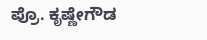ಪ್ರೊ. ಕೃಷ್ಣೇಗೌಡ